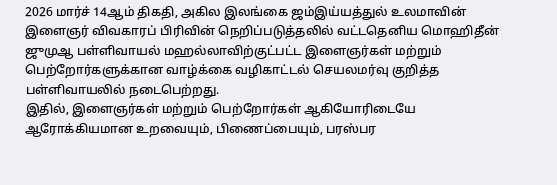2026 மார்ச் 14ஆம் திகதி, அகில இலங்கை ஜம்இய்யத்துல் உலமாவின் இளைஞர் விவகாரப் பிரிவின் நெறிப்படுத்தலில் வட்டதெனிய மொஹிதீன் ஜுமுஆ பள்ளிவாயல் மஹல்லாவிற்குட்பட்ட இளைஞர்கள் மற்றும் பெற்றோர்களுக்கான வாழ்க்கை வழிகாட்டல் செயலமர்வு குறித்த பள்ளிவாயலில் நடைபெற்றது.
இதில், இளைஞர்கள் மற்றும் பெற்றோர்கள் ஆகியோரிடையே ஆரோக்கியமான உறவையும், பிணைப்பையும், பரஸ்பர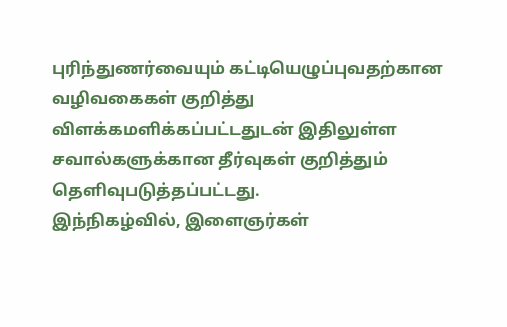புரிந்துணர்வையும் கட்டியெழுப்புவதற்கான வழிவகைகள் குறித்து விளக்கமளிக்கப்பட்டதுடன் இதிலுள்ள சவால்களுக்கான தீர்வுகள் குறித்தும் தெளிவுபடுத்தப்பட்டது.
இந்நிகழ்வில், இளைஞர்கள்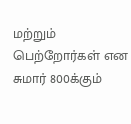மற்றும் பெற்றோர்கள் என சுமார் 800க்கும்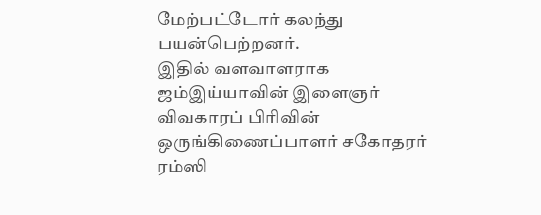மேற்பட்டோர் கலந்து பயன்பெற்றனர்.
இதில் வளவாளராக ஜம்இய்யாவின் இளைஞர் விவகாரப் பிரிவின் ஒருங்கிணைப்பாளர் சகோதரர் ரம்ஸி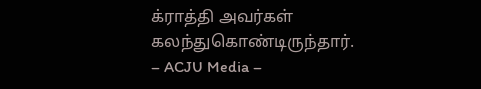க்ராத்தி அவர்கள் கலந்துகொண்டிருந்தார்.
– ACJU Media –